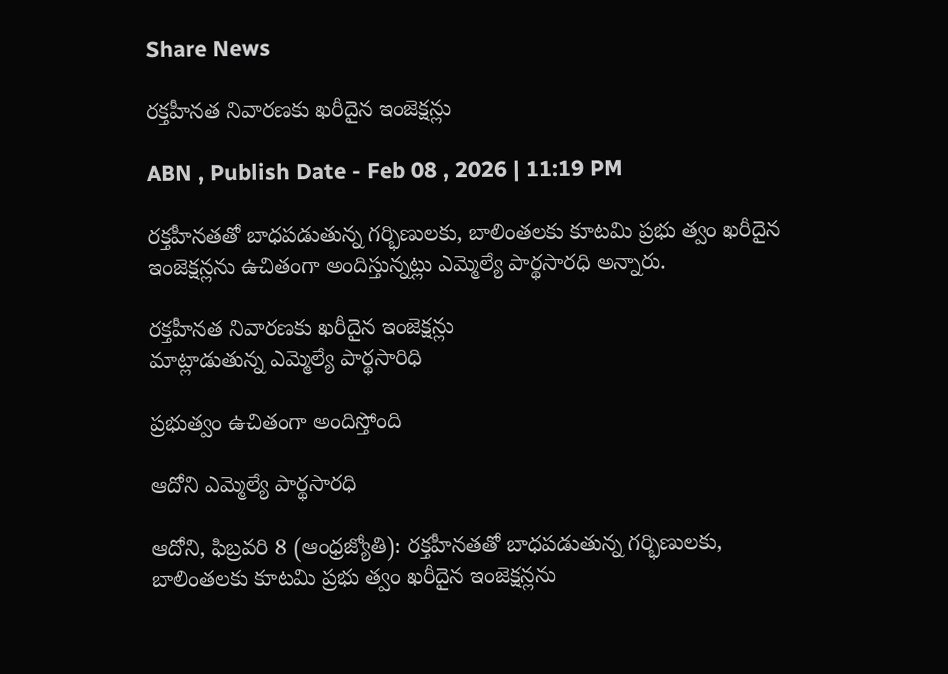Share News

రక్తహీనత నివారణకు ఖరీదైన ఇంజెక్షన్లు

ABN , Publish Date - Feb 08 , 2026 | 11:19 PM

రక్తహీనతతో బాధపడుతున్న గర్భిణులకు, బాలింతలకు కూటమి ప్రభు త్వం ఖరీదైన ఇంజెక్షన్లను ఉచితంగా అందిస్తున్నట్లు ఎమ్మెల్యే పార్థసారధి అన్నారు.

రక్తహీనత నివారణకు ఖరీదైన ఇంజెక్షన్లు
మాట్లాడుతున్న ఎమ్మెల్యే పార్థసారిధి

ప్రభుత్వం ఉచితంగా అందిస్తోంది

ఆదోని ఎమ్మెల్యే పార్థసారధి

ఆదోని, ఫిబ్రవరి 8 (ఆంధ్రజ్యోతి): రక్తహీనతతో బాధపడుతున్న గర్భిణులకు, బాలింతలకు కూటమి ప్రభు త్వం ఖరీదైన ఇంజెక్షన్లను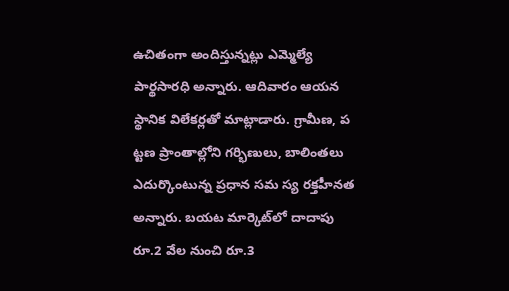ఉచితంగా అందిస్తున్నట్లు ఎమ్మెల్యే పార్థసారధి అన్నారు. ఆదివారం ఆయన స్థానిక విలేకర్లతో మాట్లాడారు. గ్రామీణ, ప ట్టణ ప్రాంతాల్లోని గర్భిణులు, బాలింతలు ఎదుర్కొంటున్న ప్రధాన సమ స్య రక్తహీనత అన్నారు. బయట మార్కెట్‌లో దాదాపు రూ.2 వేల నుంచి రూ.3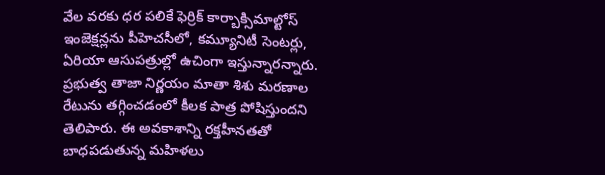వేల వరకు ధర పలికే ఫెర్రిక్‌ కార్బాక్సిమాల్టోస్‌ ఇంజెక్షన్లను పీహెచసీలో, కమ్యూనిటీ సెంటర్లు, ఏరియా ఆసుపత్రుల్లో ఉచింగా ఇస్తున్నారన్నారు. ప్రభుత్వ తాజా నిర్ణయం మాతా శిశు మరణాల రేటును తగ్గించడంలో కీలక పాత్ర పోషిస్తుందని తెలిపారు. ఈ అవకాశాన్ని రక్తహీనతతో బాధపడుతున్న మహిళలు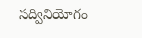సద్వినియోగం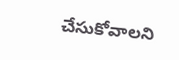చేసుకోవాలని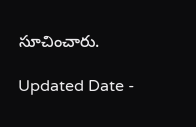సూచించారు.

Updated Date -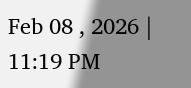Feb 08 , 2026 | 11:19 PM